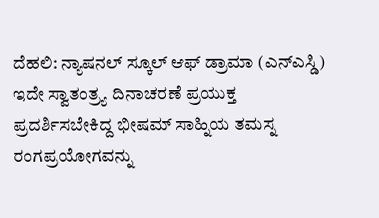ದೆಹಲಿ: ನ್ಯಾಷನಲ್ ಸ್ಕೂಲ್ ಆಫ್ ಡ್ರಾಮಾ (ಎನ್ಎಸ್ಡಿ) ಇದೇ ಸ್ವಾತಂತ್ರ್ಯ ದಿನಾಚರಣೆ ಪ್ರಯುಕ್ತ ಪ್ರದರ್ಶಿಸಬೇಕಿದ್ದ ಭೀಷಮ್ ಸಾಹ್ನಿಯ ತಮಸ್ನ ರಂಗಪ್ರಯೋಗವನ್ನು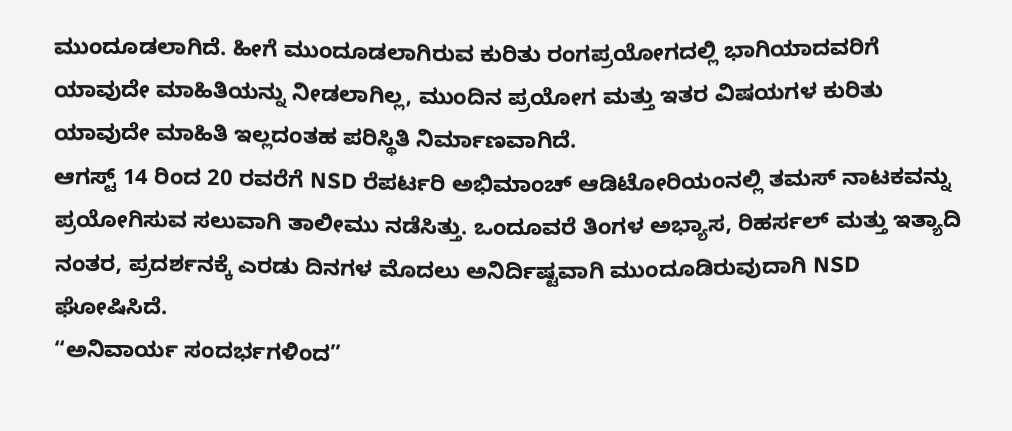ಮುಂದೂಡಲಾಗಿದೆ. ಹೀಗೆ ಮುಂದೂಡಲಾಗಿರುವ ಕುರಿತು ರಂಗಪ್ರಯೋಗದಲ್ಲಿ ಭಾಗಿಯಾದವರಿಗೆ ಯಾವುದೇ ಮಾಹಿತಿಯನ್ನು ನೀಡಲಾಗಿಲ್ಲ, ಮುಂದಿನ ಪ್ರಯೋಗ ಮತ್ತು ಇತರ ವಿಷಯಗಳ ಕುರಿತು ಯಾವುದೇ ಮಾಹಿತಿ ಇಲ್ಲದಂತಹ ಪರಿಸ್ಥಿತಿ ನಿರ್ಮಾಣವಾಗಿದೆ.
ಆಗಸ್ಟ್ 14 ರಿಂದ 20 ರವರೆಗೆ NSD ರೆಪರ್ಟರಿ ಅಭಿಮಾಂಚ್ ಆಡಿಟೋರಿಯಂನಲ್ಲಿ ತಮಸ್ ನಾಟಕವನ್ನು ಪ್ರಯೋಗಿಸುವ ಸಲುವಾಗಿ ತಾಲೀಮು ನಡೆಸಿತ್ತು. ಒಂದೂವರೆ ತಿಂಗಳ ಅಭ್ಯಾಸ, ರಿಹರ್ಸಲ್ ಮತ್ತು ಇತ್ಯಾದಿ ನಂತರ, ಪ್ರದರ್ಶನಕ್ಕೆ ಎರಡು ದಿನಗಳ ಮೊದಲು ಅನಿರ್ದಿಷ್ಟವಾಗಿ ಮುಂದೂಡಿರುವುದಾಗಿ NSD ಘೋಷಿಸಿದೆ.
“ಅನಿವಾರ್ಯ ಸಂದರ್ಭಗಳಿಂದ”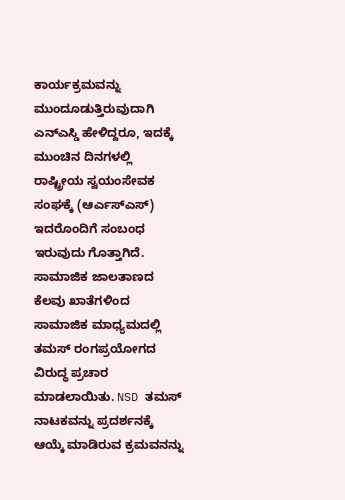ಕಾರ್ಯಕ್ರಮವನ್ನು ಮುಂದೂಡುತ್ತಿರುವುದಾಗಿ ಎನ್ಎಸ್ಡಿ ಹೇಳಿದ್ದರೂ, ಇದಕ್ಕೆ ಮುಂಚಿನ ದಿನಗಳಲ್ಲಿ ರಾಷ್ಟ್ರೀಯ ಸ್ವಯಂಸೇವಕ ಸಂಘಕ್ಕೆ (ಆರ್ಎಸ್ಎಸ್) ಇದರೊಂದಿಗೆ ಸಂಬಂಧ ಇರುವುದು ಗೊತ್ತಾಗಿದೆ. ಸಾಮಾಜಿಕ ಜಾಲತಾಣದ ಕೆಲವು ಖಾತೆಗಳಿಂದ ಸಾಮಾಜಿಕ ಮಾಧ್ಯಮದಲ್ಲಿ ತಮಸ್ ರಂಗಪ್ರಯೋಗದ ವಿರುದ್ಧ ಪ್ರಚಾರ ಮಾಡಲಾಯಿತು. NSD ತಮಸ್ ನಾಟಕವನ್ನು ಪ್ರದರ್ಶನಕ್ಕೆ ಆಯ್ಕೆ ಮಾಡಿರುವ ಕ್ರಮವನನ್ನು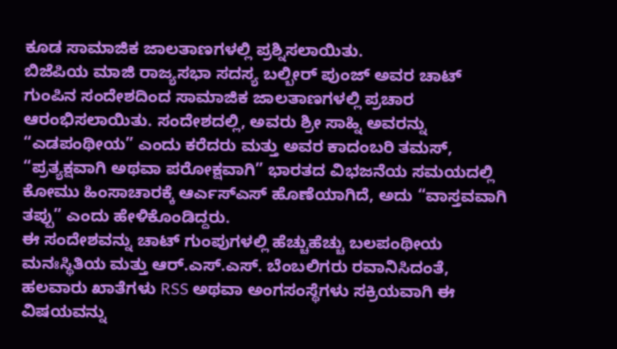ಕೂಡ ಸಾಮಾಜಿಕ ಜಾಲತಾಣಗಳಲ್ಲಿ ಪ್ರಶ್ನಿಸಲಾಯಿತು.
ಬಿಜೆಪಿಯ ಮಾಜಿ ರಾಜ್ಯಸಭಾ ಸದಸ್ಯ ಬಲ್ಬೀರ್ ಪುಂಜ್ ಅವರ ಚಾಟ್ ಗುಂಪಿನ ಸಂದೇಶದಿಂದ ಸಾಮಾಜಿಕ ಜಾಲತಾಣಗಳಲ್ಲಿ ಪ್ರಚಾರ ಆರಂಭಿಸಲಾಯಿತು. ಸಂದೇಶದಲ್ಲಿ, ಅವರು ಶ್ರೀ ಸಾಹ್ನಿ ಅವರನ್ನು “ಎಡಪಂಥೀಯ” ಎಂದು ಕರೆದರು ಮತ್ತು ಅವರ ಕಾದಂಬರಿ ತಮಸ್, “ಪ್ರತ್ಯಕ್ಷವಾಗಿ ಅಥವಾ ಪರೋಕ್ಷವಾಗಿ” ಭಾರತದ ವಿಭಜನೆಯ ಸಮಯದಲ್ಲಿ ಕೋಮು ಹಿಂಸಾಚಾರಕ್ಕೆ ಆರ್ಎಸ್ಎಸ್ ಹೊಣೆಯಾಗಿದೆ, ಅದು “ವಾಸ್ತವವಾಗಿ ತಪ್ಪು” ಎಂದು ಹೇಳಿಕೊಂಡಿದ್ದರು.
ಈ ಸಂದೇಶವನ್ನು ಚಾಟ್ ಗುಂಪುಗಳಲ್ಲಿ ಹೆಚ್ಚುಹೆಚ್ಚು ಬಲಪಂಥೀಯ ಮನಃಸ್ಥಿತಿಯ ಮತ್ತು ಆರ್.ಎಸ್.ಎಸ್. ಬೆಂಬಲಿಗರು ರವಾನಿಸಿದಂತೆ, ಹಲವಾರು ಖಾತೆಗಳು RSS ಅಥವಾ ಅಂಗಸಂಸ್ಥೆಗಳು ಸಕ್ರಿಯವಾಗಿ ಈ ವಿಷಯವನ್ನು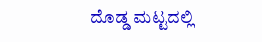ದೊಡ್ಡ ಮಟ್ಟದಲ್ಲಿ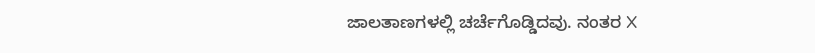ಜಾಲತಾಣಗಳಲ್ಲಿ ಚರ್ಚೆಗೊಡ್ಡಿದವು. ನಂತರ X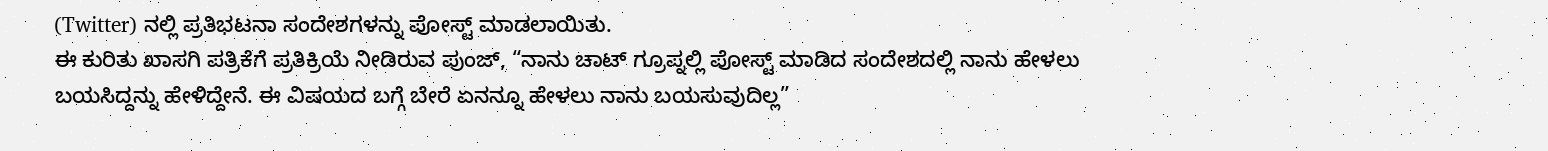(Twitter) ನಲ್ಲಿ ಪ್ರತಿಭಟನಾ ಸಂದೇಶಗಳನ್ನು ಪೋಸ್ಟ್ ಮಾಡಲಾಯಿತು.
ಈ ಕುರಿತು ಖಾಸಗಿ ಪತ್ರಿಕೆಗೆ ಪ್ರತಿಕ್ರಿಯೆ ನೀಡಿರುವ ಪುಂಜ್, “ನಾನು ಚಾಟ್ ಗ್ರೂಪ್ನಲ್ಲಿ ಪೋಸ್ಟ್ ಮಾಡಿದ ಸಂದೇಶದಲ್ಲಿ ನಾನು ಹೇಳಲು ಬಯಸಿದ್ದನ್ನು ಹೇಳಿದ್ದೇನೆ. ಈ ವಿಷಯದ ಬಗ್ಗೆ ಬೇರೆ ಏನನ್ನೂ ಹೇಳಲು ನಾನು ಬಯಸುವುದಿಲ್ಲ”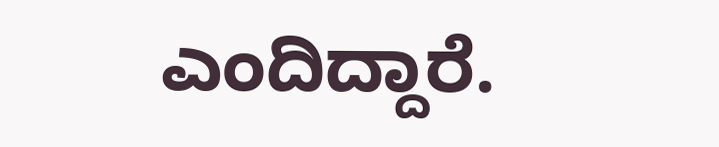ಎಂದಿದ್ದಾರೆ.